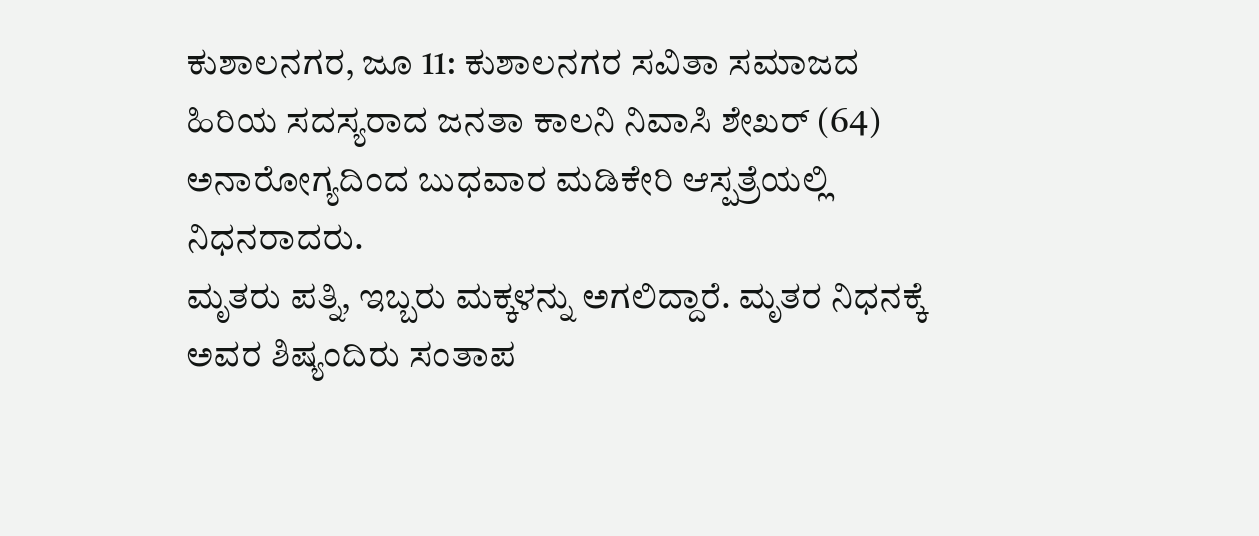ಕುಶಾಲನಗರ, ಜೂ 11: ಕುಶಾಲನಗರ ಸವಿತಾ ಸಮಾಜದ ಹಿರಿಯ ಸದಸ್ಯರಾದ ಜನತಾ ಕಾಲನಿ ನಿವಾಸಿ ಶೇಖರ್ (64) ಅನಾರೋಗ್ಯದಿಂದ ಬುಧವಾರ ಮಡಿಕೇರಿ ಆಸ್ಪತ್ರೆಯಲ್ಲಿ ನಿಧನರಾದರು.
ಮೃತರು ಪತ್ನಿ, ಇಬ್ಬರು ಮಕ್ಕಳನ್ನು ಅಗಲಿದ್ದಾರೆ. ಮೃತರ ನಿಧನಕ್ಕೆ ಅವರ ಶಿಷ್ಯಂದಿರು ಸಂತಾಪ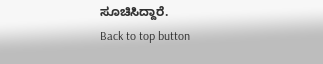ಸೂಚಿಸಿದ್ದಾರೆ.
Back to top button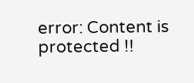error: Content is protected !!